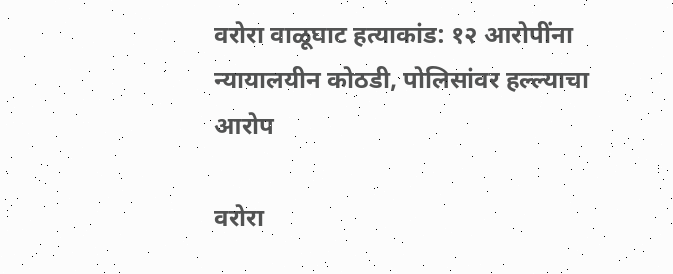वरोरा वाळूघाट हत्याकांड: १२ आरोपींना न्यायालयीन कोठडी, पोलिसांवर हल्ल्याचा आरोप

वरोरा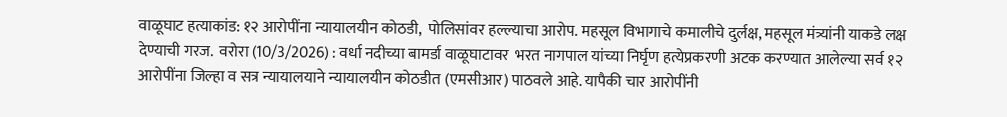वाळूघाट हत्याकांड: १२ आरोपींना न्यायालयीन कोठडी,  पोलिसांवर हल्ल्याचा आरोप. महसूल विभागाचे कमालीचे दुर्लक्ष, महसूल मंत्र्यांनी याकडे लक्ष देण्याची गरज.  वरोरा (10/3/2026) : वर्धा नदीच्या बामर्डा वाळूघाटावर  भरत नागपाल यांच्या निर्घृण हत्येप्रकरणी अटक करण्यात आलेल्या सर्व १२ आरोपींना जिल्हा व सत्र न्यायालयाने न्यायालयीन कोठडीत (एमसीआर) पाठवले आहे. यापैकी चार आरोपींनी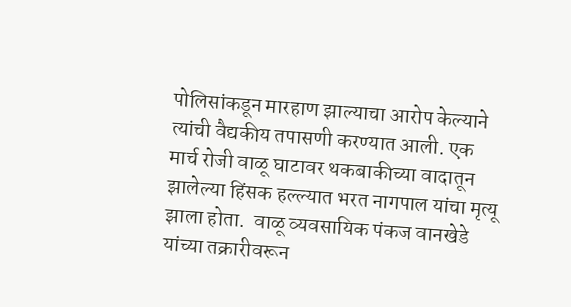पोलिसांकडून मारहाण झाल्याचा आरोप केल्याने त्यांची वैद्यकीय तपासणी करण्यात आली. एक मार्च रोजी वाळू घाटावर थकबाकीच्या वादातून झालेल्या हिंसक हल्ल्यात भरत नागपाल यांचा मृत्यू झाला होता.  वाळू व्यवसायिक पंकज वानखेडे यांच्या तक्रारीवरून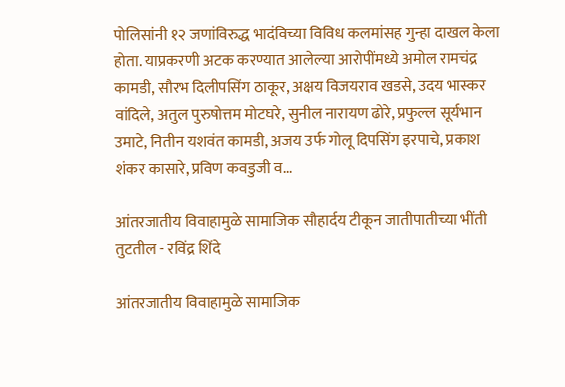पोलिसांनी १२ जणांविरुद्ध भादंविच्या विविध कलमांसह गुन्हा दाखल केला होता. याप्रकरणी अटक करण्यात आलेल्या आरोपींमध्ये अमोल रामचंद्र कामडी, सौरभ दिलीपसिंग ठाकूर, अक्षय विजयराव खडसे, उदय भास्कर वांदिले, अतुल पुरुषोत्तम मोटघरे, सुनील नारायण ढोरे, प्रफुल्ल सूर्यभान उमाटे, नितीन यशवंत कामडी, अजय उर्फ गोलू दिपसिंग इरपाचे, प्रकाश शंकर कासारे, प्रविण कवडुजी व...

आंतरजातीय विवाहामुळे सामाजिक सौहार्दय टीकून जातीपातीच्या भींती तुटतील - रविंद्र शिंदे

आंतरजातीय विवाहामुळे सामाजिक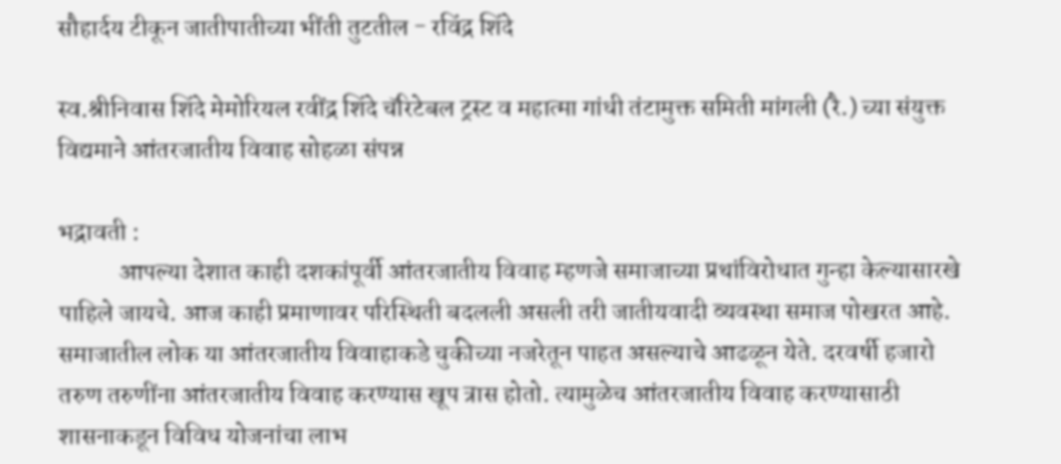सौहार्दय टीकून जातीपातीच्या भींती तुटतील - रविंद्र शिंदे

स्व.श्रीनिवास शिंदे मेमोरियल रवींद्र शिंदे चॅरिटेबल ट्रस्ट व महात्मा गांधी तंटामुक्त समिती मांगली (रै.) च्या संयुक्त विद्यमाने आंतरजातीय विवाह सोहळा संपन्न

भद्रावती :
            आपल्या देशात काही दशकांपूर्वी आंतरजातीय विवाह म्हणजे समाजाच्या प्रथांविरोधात गुन्हा केल्यासारखे पाहिले जायचे. आज काही प्रमाणावर परिस्थिती बदलली असली तरी जातीयवादी व्यवस्था समाज पोखरत आहे. समाजातील लोक या आंतरजातीय विवाहाकडे चुकीच्या नजरेतून पाहत असल्याचे आढळून येते. दरवर्षी हजारो तरुण तरुणींना आंतरजातीय विवाह करण्यास खूप त्रास होतो. त्यामुळेच आंतरजातीय विवाह करण्यासाठी शासनाकडून विविध योजनांचा लाभ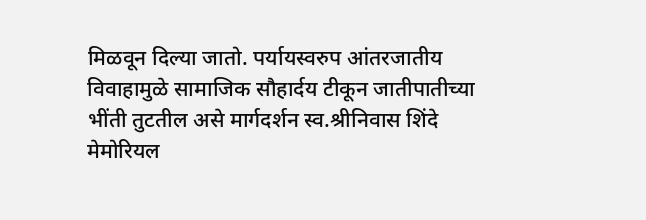मिळवून दिल्या जातो. पर्यायस्वरुप आंतरजातीय विवाहामुळे सामाजिक सौहार्दय टीकून जातीपातीच्या भींती तुटतील असे मार्गदर्शन स्व.श्रीनिवास शिंदे मेमोरियल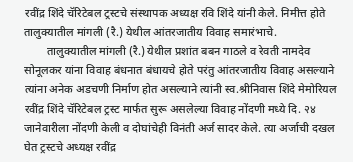रवींद्र शिंदे चॅरिटेबल ट्रस्टचे संस्थापक अध्यक्ष रवि शिंदे यांनी केले. निमीत्त होते तालुक्यातील मांगली (रै.) येथील आंतरजातीय विवाह समारंभाचे.
        तालुक्यातील मांगली (रै.) येथील प्रशांत बबन गाठले व रेवती नामदेव सोनूलकर यांना विवाह बंधनात बंधायचे होते परंतु आंतरजातीय विवाह असल्याने त्यांना अनेक अडचणी निर्माण होत असल्याने त्यांनी स्व.श्रीनिवास शिंदे मेमोरियल रवींद्र शिंदे चॅरिटेबल ट्रस्ट मार्फत सुरू असलेल्या विवाह नोंदणी मध्ये दि. २४ जानेवारीला नोंदणी केली व दोघांचेही विनंती अर्ज सादर केले. त्या अर्जाची दखल घेत ट्रस्टचे अध्यक्ष रवींद्र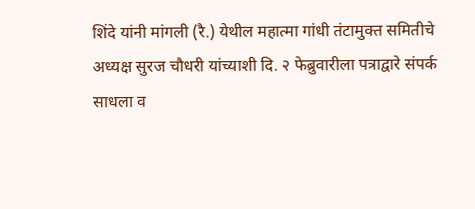शिंदे यांनी मांगली (रै.) येथील महात्मा गांधी तंटामुक्त समितीचे अध्यक्ष सुरज चौधरी यांच्याशी दि. २ फेब्रुवारीला पत्राद्वारे संपर्क साधला व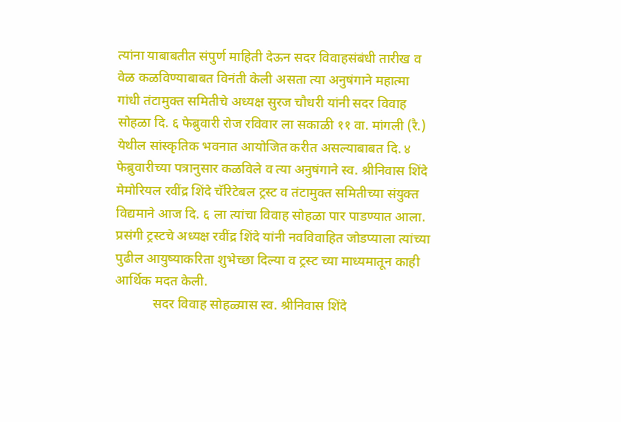त्यांना याबाबतीत संपुर्ण माहिती देऊन सदर विवाहसंबंधी तारीख व वेळ कळविण्याबाबत विनंती केली असता त्या अनुषंगाने महात्मा गांधी तंटामुक्त समितीचे अध्यक्ष सुरज चौधरी यांनी सदर विवाह सोहळा दि. ६ फेब्रुवारी रोज रविवार ला सकाळी ११ वा. मांगली (रै.) येथील सांस्कृतिक भवनात आयोजित करीत असल्याबाबत दि. ४ फेब्रुवारीच्या पत्रानुसार कळविले व त्या अनुषंगाने स्व. श्रीनिवास शिंदे मेमोरियल रवींद्र शिंदे चॅरिटेबल ट्रस्ट व तंटामुक्त समितीच्या संयुक्त विद्यमाने आज दि. ६ ला त्यांचा विवाह सोहळा पार पाडण्यात आला. प्रसंगी ट्रस्टचे अध्यक्ष रवींद्र शिंदे यांनी नवविवाहित जोडप्याला त्यांच्या पुढील आयुष्याकरिता शुभेच्छा दिल्या व ट्रस्ट च्या माध्यमातून काही आर्थिक मदत केली.
           सदर विवाह सोहळ्यास स्व. श्रीनिवास शिंदे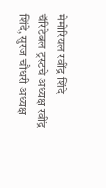मेमोरियल रवींद्र शिंदे चॅरिटेबल ट्रस्टचे अध्यक्ष रवींद्र शिंदे, सुरज चौधरी अध्यक्ष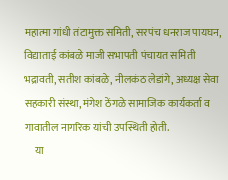महात्मा गांधी तंटामुक्त समिती, सरपंच धनराज पायघन, विद्याताई कांबळे माजी सभापती पंचायत समिती भद्रावती, सतीश कांबळे, नीलकंठ लेडांगे, अध्यक्ष सेवा सहकारी संस्था, मंगेश ठेंगळे सामाजिक कार्यकर्ता व गावातील नागरिक यांची उपस्थिती होती.
     या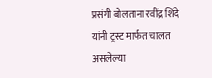प्रसंगी बोलताना रवींद्र शिंदे यांनी ट्रस्ट मार्फत चालत असलेल्या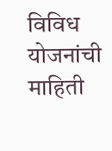विविध योजनांची माहिती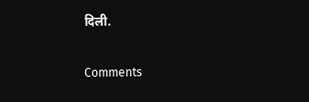दिली.

Comments